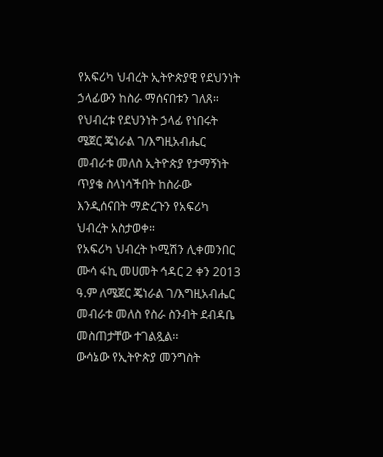የአፍሪካ ህብረት ኢትዮጵያዊ የደህንነት ኃላፊውን ከስራ ማሰናበቱን ገለጸ።
የህብረቱ የደህንነት ኃላፊ የነበሩት ሜጀር ጄነራል ገ/እግዚአብሔር መብራቱ መለስ ኢትዮጵያ የታማኝነት ጥያቄ ስላነሳችበት ከስራው እንዲሰናበት ማድረጉን የአፍሪካ ህብረት አስታወቀ።
የአፍሪካ ህብረት ኮሚሽን ሊቀመንበር ሙሳ ፋኪ መሀመት ኅዳር 2 ቀን 2013 ዓ.ም ለሜጀር ጄነራል ገ/እግዚአብሔር መብራቱ መለስ የስራ ስንብት ደብዳቤ መስጠታቸው ተገልጿል፡፡
ውሳኔው የኢትዮጵያ መንግስት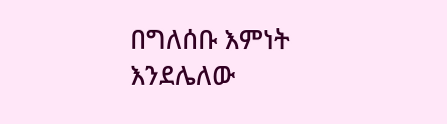በግለሰቡ እምነት እንደሌለው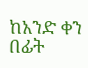ከአንድ ቀን በፊት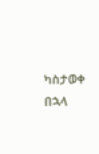ካስታወቀ በኋላ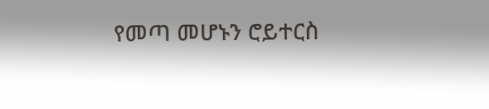የመጣ መሆኑን ሮይተርስ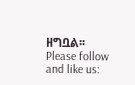ዘግቧል፡፡
Please follow and like us: